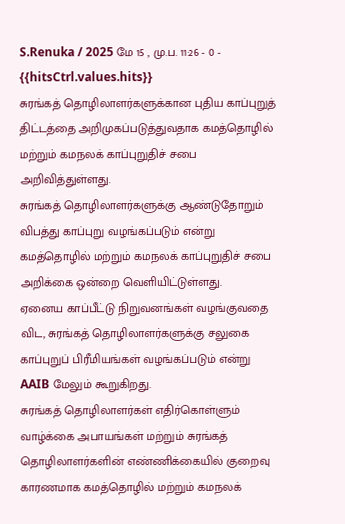S.Renuka / 2025 மே 15 , மு.ப. 11:26 - 0 - {{hitsCtrl.values.hits}}
சுரங்கத் தொழிலாளர்களுக்கான புதிய காப்புறுத் திட்டத்தை அறிமுகப்படுத்துவதாக கமத்தொழில் மற்றும் கமநலக் காப்புறுதிச் சபை
அறிவித்துள்ளது.
சுரங்கத் தொழிலாளர்களுக்கு ஆண்டுதோறும் விபத்து காப்புறு வழங்கப்படும் என்று கமத்தொழில் மற்றும் கமநலக் காப்புறுதிச் சபை அறிக்கை ஒன்றை வெளியிட்டுள்ளது.
ஏனைய காப்பீட்டு நிறுவனங்கள் வழங்குவதை விட, சுரங்கத் தொழிலாளர்களுக்கு சலுகை காப்புறுப் பிரீமியங்கள் வழங்கப்படும் என்று AAIB மேலும் கூறுகிறது.
சுரங்கத் தொழிலாளர்கள் எதிர்கொள்ளும் வாழ்க்கை அபாயங்கள் மற்றும் சுரங்கத் தொழிலாளர்களின் எண்ணிக்கையில் குறைவு காரணமாக கமத்தொழில் மற்றும் கமநலக்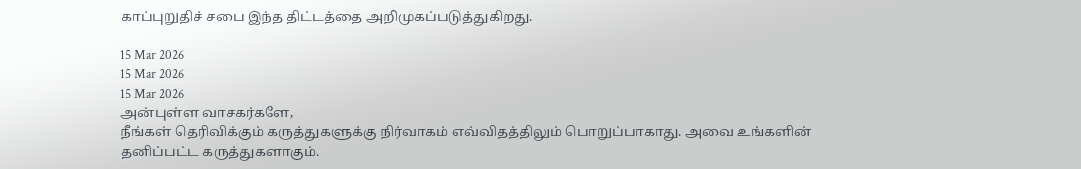காப்புறுதிச் சபை இந்த திட்டத்தை அறிமுகப்படுத்துகிறது.

15 Mar 2026
15 Mar 2026
15 Mar 2026
அன்புள்ள வாசகர்களே,
நீங்கள் தெரிவிக்கும் கருத்துகளுக்கு நிர்வாகம் எவ்விதத்திலும் பொறுப்பாகாது. அவை உங்களின் தனிப்பட்ட கருத்துகளாகும்.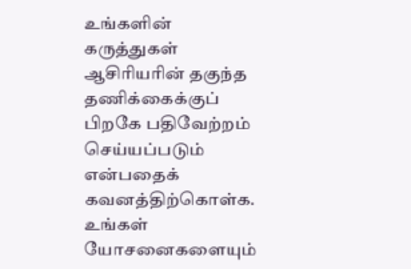உங்களின் கருத்துகள் ஆசிரியரின் தகுந்த தணிக்கைக்குப் பிறகே பதிவேற்றம் செய்யப்படும் என்பதைக் கவனத்திற்கொள்க. உங்கள் யோசனைகளையும்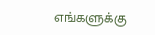எங்களுக்கு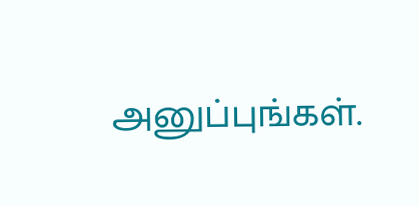அனுப்புங்கள்.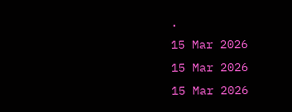.
15 Mar 2026
15 Mar 2026
15 Mar 2026